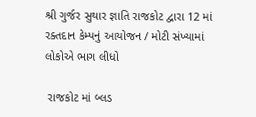શ્રી ગુર્જર સુથાર જ્ઞાતિ રાજકોટ દ્વારા 12 માં રક્તદાન કેમ્પનું આયોજન / મોટી સંખ્યામાં લોકોએ ભાગ લીધો

 રાજકોટ માં બ્લડ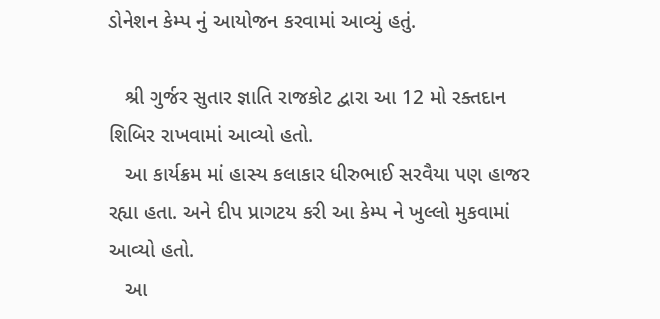ડોનેશન કેમ્પ નું આયોજન કરવામાં આવ્યું હતું.

   શ્રી ગુર્જર સુતાર જ્ઞાતિ રાજકોટ દ્વારા આ 12 મો રક્તદાન શિબિર રાખવામાં આવ્યો હતો.
   આ કાર્યક્રમ માં હાસ્ય કલાકાર ધીરુભાઈ સરવૈયા પણ હાજર રહ્યા હતા. અને દીપ પ્રાગટય કરી આ કેમ્પ ને ખુલ્લો મુકવામાં આવ્યો હતો.
   આ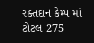રક્તદાન કેમ્પ માં ટોટલ 275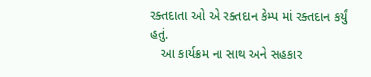રક્તદાતા ઓ એ રક્તદાન કેમ્પ માં રક્તદાન કર્યું હતું.
   આ કાર્યક્રમ ના સાથ અને સહકાર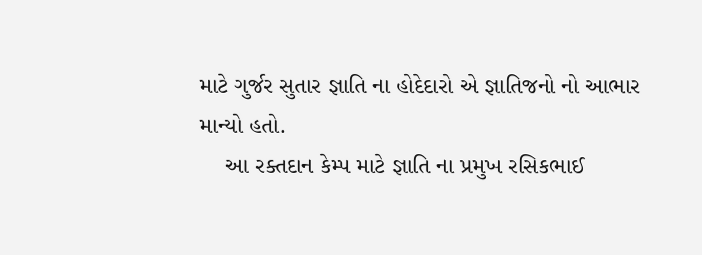માટે ગુર્જર સુતાર જ્ઞાતિ ના હોદેદારો એ જ્ઞાતિજનો નો આભાર માન્યો હતો.
    આ રક્તદાન કેમ્પ માટે જ્ઞાતિ ના પ્રમુખ રસિકભાઈ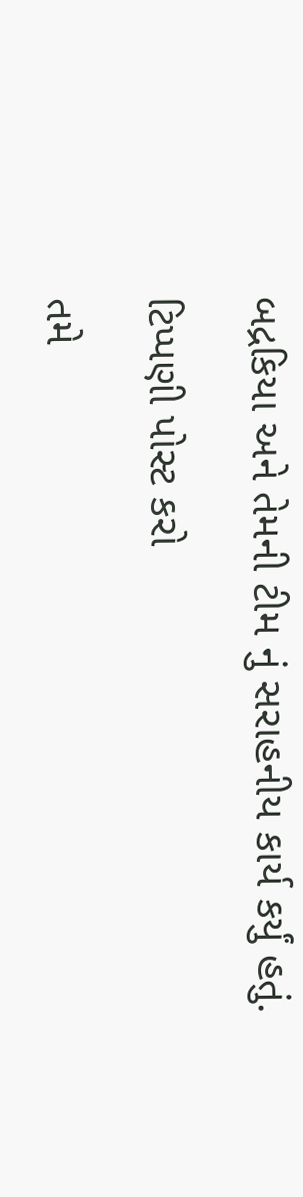બદ્રકિયા અને તેમની ટીમ નું સરાહનીય કાર્ય કર્યું હતું.

ટિપ્પણી પોસ્ટ કરો

તમે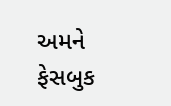અમને ફેસબુક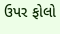ઉપર ફોલો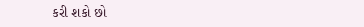કરી શકો છો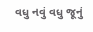વધુ નવું વધુ જૂનું